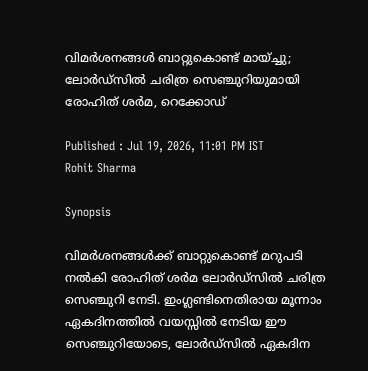വിമര്‍ശനങ്ങള്‍ ബാറ്റുകൊണ്ട് മായ്ച്ചു; ലോര്‍ഡ്സില്‍ ചരിത്ര സെഞ്ചുറിയുമായി രോഹിത് ശര്‍മ, റെക്കോഡ്

Published : Jul 19, 2026, 11:01 PM IST
Rohit Sharma

Synopsis

വിമര്‍ശനങ്ങള്‍ക്ക് ബാറ്റുകൊണ്ട് മറുപടി നല്‍കി രോഹിത് ശര്‍മ ലോര്‍ഡ്സില്‍ ചരിത്ര സെഞ്ചുറി നേടി. ഇംഗ്ലണ്ടിനെതിരായ മൂന്നാം ഏകദിനത്തില്‍ വയസ്സില്‍ നേടിയ ഈ സെഞ്ചുറിയോടെ, ലോര്‍ഡ്സില്‍ ഏകദിന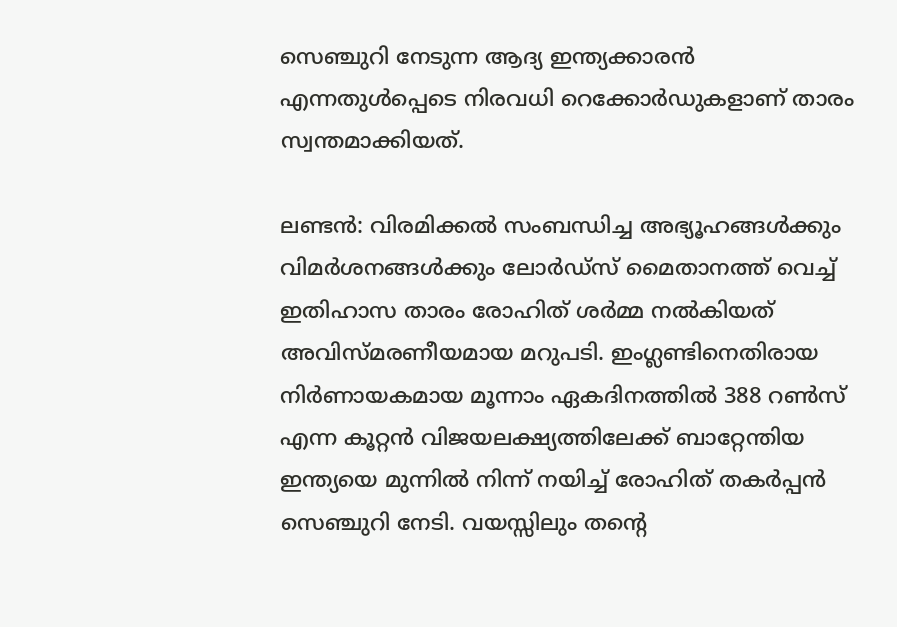സെഞ്ചുറി നേടുന്ന ആദ്യ ഇന്ത്യക്കാരന്‍ എന്നതുള്‍പ്പെടെ നിരവധി റെക്കോര്‍ഡുകളാണ് താരം സ്വന്തമാക്കിയത്.

ലണ്ടന്‍: വിരമിക്കല്‍ സംബന്ധിച്ച അഭ്യൂഹങ്ങള്‍ക്കും വിമര്‍ശനങ്ങള്‍ക്കും ലോര്‍ഡ്സ് മൈതാനത്ത് വെച്ച് ഇതിഹാസ താരം രോഹിത് ശര്‍മ്മ നല്‍കിയത് അവിസ്മരണീയമായ മറുപടി. ഇംഗ്ലണ്ടിനെതിരായ നിര്‍ണായകമായ മൂന്നാം ഏകദിനത്തില്‍ 388 റണ്‍സ് എന്ന കൂറ്റന്‍ വിജയലക്ഷ്യത്തിലേക്ക് ബാറ്റേന്തിയ ഇന്ത്യയെ മുന്നില്‍ നിന്ന് നയിച്ച് രോഹിത് തകര്‍പ്പന്‍ സെഞ്ചുറി നേടി. വയസ്സിലും തന്റെ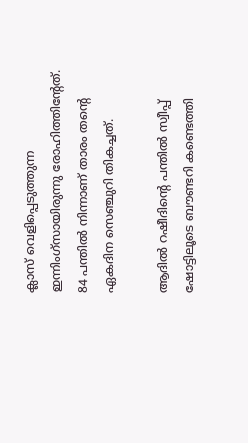ക്ലാസ് വെളിപ്പെടുത്തുന്ന ഇന്നിംഗ്‌സായിരുന്നു രോഹിത്തിന്റേത്. 84 പന്തില്‍ നിന്നാണ് താരം തന്റെ ഏകദിന സെഞ്ചുറി തികച്ചത്.

ആദില്‍ റഷീദിന്റെ പന്തില്‍ സ്വീപ്പ് ഷോട്ടിലൂടെ ബൗണ്ടറി കണ്ടെത്തി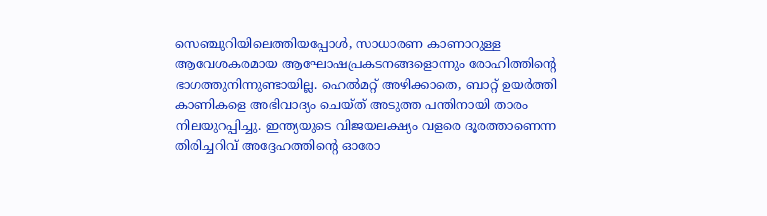സെഞ്ചുറിയിലെത്തിയപ്പോള്‍, സാധാരണ കാണാറുള്ള ആവേശകരമായ ആഘോഷപ്രകടനങ്ങളൊന്നും രോഹിത്തിന്റെ ഭാഗത്തുനിന്നുണ്ടായില്ല. ഹെല്‍മറ്റ് അഴിക്കാതെ, ബാറ്റ് ഉയര്‍ത്തി കാണികളെ അഭിവാദ്യം ചെയ്ത് അടുത്ത പന്തിനായി താരം നിലയുറപ്പിച്ചു. ഇന്ത്യയുടെ വിജയലക്ഷ്യം വളരെ ദൂരത്താണെന്ന തിരിച്ചറിവ് അദ്ദേഹത്തിന്റെ ഓരോ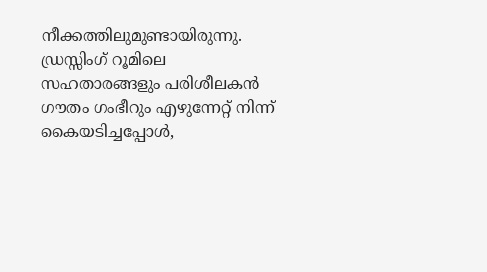നീക്കത്തിലുമുണ്ടായിരുന്നു. ഡ്രസ്സിംഗ് റൂമിലെ സഹതാരങ്ങളും പരിശീലകന്‍ ഗൗതം ഗംഭീറും എഴുന്നേറ്റ് നിന്ന് കൈയടിച്ചപ്പോള്‍,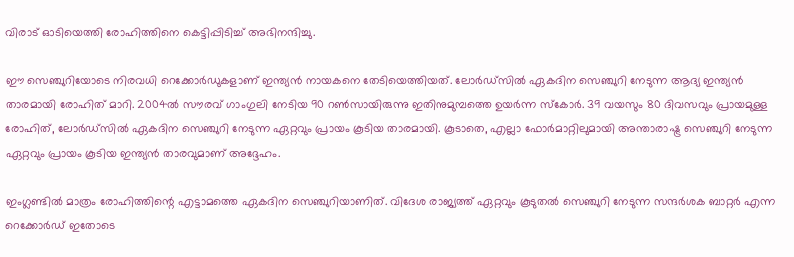വിരാട് ഓടിയെത്തി രോഹിത്തിനെ കെട്ടിപ്പിടിച്ച് അഭിനന്ദിച്ചു.

ഈ സെഞ്ചുറിയോടെ നിരവധി റെക്കോര്‍ഡുകളാണ് ഇന്ത്യന്‍ നായകനെ തേടിയെത്തിയത്. ലോര്‍ഡ്സില്‍ ഏകദിന സെഞ്ചുറി നേടുന്ന ആദ്യ ഇന്ത്യന്‍ താരമായി രോഹിത് മാറി. 2004ല്‍ സൗരവ് ഗാംഗുലി നേടിയ 90 റണ്‍സായിരുന്നു ഇതിനുമുമ്പത്തെ ഉയര്‍ന്ന സ്‌കോര്‍. 39 വയസും 80 ദിവസവും പ്രായമുള്ള രോഹിത്, ലോര്‍ഡ്സില്‍ ഏകദിന സെഞ്ചുറി നേടുന്ന ഏറ്റവും പ്രായം കൂടിയ താരമായി. കൂടാതെ, എല്ലാ ഫോര്‍മാറ്റിലുമായി അന്താരാഷ്ട്ര സെഞ്ചുറി നേടുന്ന ഏറ്റവും പ്രായം കൂടിയ ഇന്ത്യന്‍ താരവുമാണ് അദ്ദേഹം.

ഇംഗ്ലണ്ടില്‍ മാത്രം രോഹിത്തിന്റെ എട്ടാമത്തെ ഏകദിന സെഞ്ചുറിയാണിത്. വിദേശ രാജ്യത്ത് ഏറ്റവും കൂടുതല്‍ സെഞ്ചുറി നേടുന്ന സന്ദര്‍ശക ബാറ്റര്‍ എന്ന റെക്കോര്‍ഡ് ഇതോടെ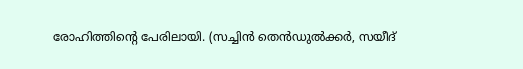രോഹിത്തിന്റെ പേരിലായി. (സച്ചിന്‍ തെന്‍ഡുല്‍ക്കര്‍, സയീദ്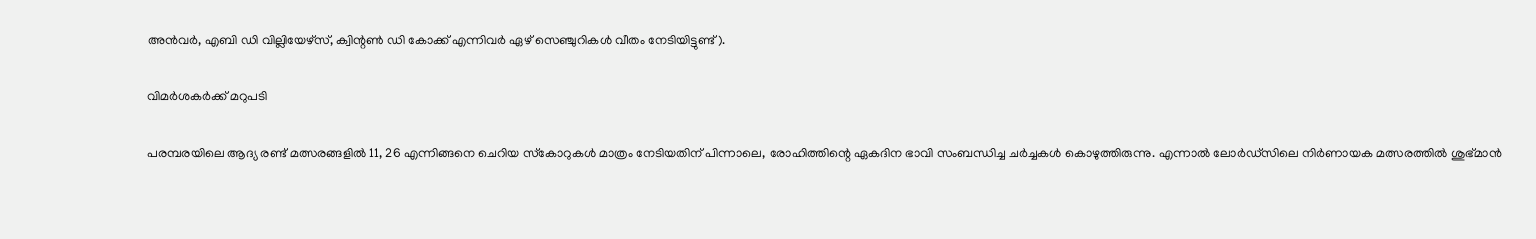അന്‍വര്‍, എബി ഡി വില്ലിയേഴ്‌സ്, ക്വിന്റണ്‍ ഡി കോക്ക് എന്നിവര്‍ ഏഴ് സെഞ്ചുറികള്‍ വീതം നേടിയിട്ടുണ്ട്).

വിമര്‍ശകര്‍ക്ക് മറുപടി

പരമ്പരയിലെ ആദ്യ രണ്ട് മത്സരങ്ങളില്‍ 11, 26 എന്നിങ്ങനെ ചെറിയ സ്‌കോറുകള്‍ മാത്രം നേടിയതിന് പിന്നാലെ, രോഹിത്തിന്റെ ഏകദിന ഭാവി സംബന്ധിച്ച ചര്‍ച്ചകള്‍ കൊഴുത്തിരുന്നു. എന്നാല്‍ ലോര്‍ഡ്സിലെ നിര്‍ണായക മത്സരത്തില്‍ ശുഭ്മാന്‍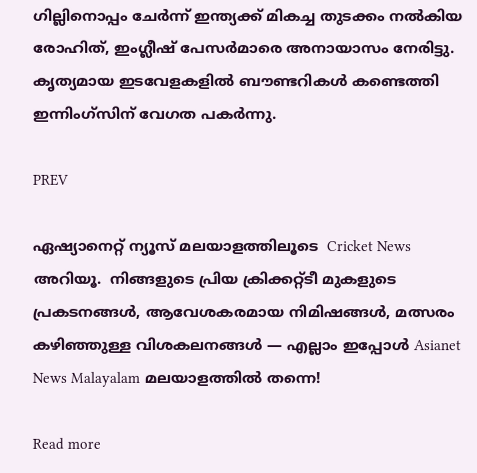ഗില്ലിനൊപ്പം ചേര്‍ന്ന് ഇന്ത്യക്ക് മികച്ച തുടക്കം നല്‍കിയ രോഹിത്, ഇംഗ്ലീഷ് പേസര്‍മാരെ അനായാസം നേരിട്ടു. കൃത്യമായ ഇടവേളകളില്‍ ബൗണ്ടറികള്‍ കണ്ടെത്തി ഇന്നിംഗ്‌സിന് വേഗത പകര്‍ന്നു.

PREV

ഏഷ്യാനെറ്റ് ന്യൂസ് മലയാളത്തിലൂടെ  Cricket News അറിയൂ.  നിങ്ങളുടെ പ്രിയ ക്രിക്കറ്റ്ടീ മുകളുടെ പ്രകടനങ്ങൾ, ആവേശകരമായ നിമിഷങ്ങൾ, മത്സരം കഴിഞ്ഞുള്ള വിശകലനങ്ങൾ — എല്ലാം ഇപ്പോൾ Asianet News Malayalam മലയാളത്തിൽ തന്നെ!

Read more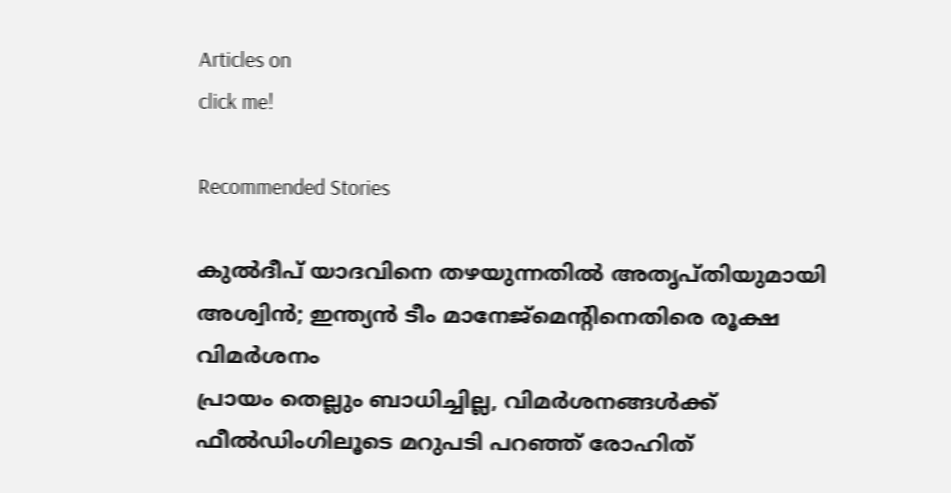Articles on
click me!

Recommended Stories

കുല്‍ദീപ് യാദവിനെ തഴയുന്നതില്‍ അതൃപ്തിയുമായി അശ്വിന്‍; ഇന്ത്യന്‍ ടീം മാനേജ്മെന്റിനെതിരെ രൂക്ഷ വിമര്‍ശനം
പ്രായം തെല്ലും ബാധിച്ചില്ല, വിമര്‍ശനങ്ങള്‍ക്ക് ഫീല്‍ഡിംഗിലൂടെ മറുപടി പറഞ്ഞ് രോഹിത്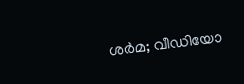ശര്‍മ; വീഡിയോ